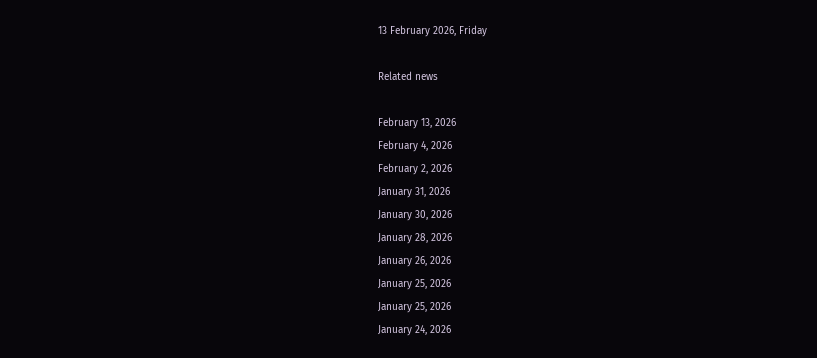13 February 2026, Friday

Related news

February 13, 2026
February 4, 2026
February 2, 2026
January 31, 2026
January 30, 2026
January 28, 2026
January 26, 2026
January 25, 2026
January 25, 2026
January 24, 2026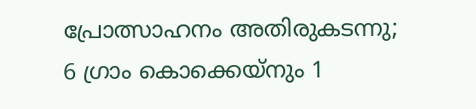പ്രോത്സാഹനം അതിരുകടന്നു; 6 ഗ്രാം കൊക്കെയ്നും 1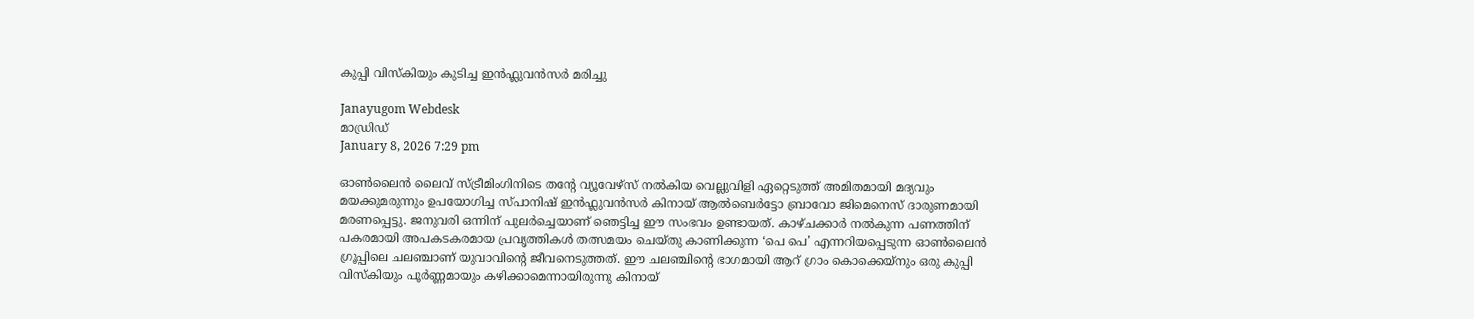കുപ്പി വിസ്‌കിയും കുടിച്ച ഇൻഫ്ലുവൻസര്‍ മരിച്ചു

Janayugom Webdesk
മാഡ്രിഡ്
January 8, 2026 7:29 pm

ഓൺലൈൻ ലൈവ് സ്ട്രീമിംഗിനിടെ തന്റേ വ്യൂവേഴ്സ് നല്‍കിയ വെല്ലുവിളി ഏറ്റെടുത്ത് അമിതമായി മദ്യവും മയക്കുമരുന്നും ഉപയോഗിച്ച സ്പാനിഷ് ഇൻഫ്ലുവൻസർ കിനായ് ആൽബെർട്ടോ ബ്രാവോ ജിമെനെസ് ദാരുണമായി മരണപ്പെട്ടു. ജനുവരി ഒന്നിന് പുലർച്ചെയാണ് ഞെട്ടിച്ച ഈ സംഭവം ഉണ്ടായത്. കാഴ്ചക്കാർ നൽകുന്ന പണത്തിന് പകരമായി അപകടകരമായ പ്രവൃത്തികൾ തത്സമയം ചെയ്തു കാണിക്കുന്ന ‘പെ പെ’ എന്നറിയപ്പെടുന്ന ഓൺലൈൻ ഗ്രൂപ്പിലെ ചലഞ്ചാണ് യുവാവിന്റെ ജീവനെടുത്തത്. ഈ ചലഞ്ചിന്റെ ഭാഗമായി ആറ് ഗ്രാം കൊക്കെയ്നും ഒരു കുപ്പി വിസ്‌കിയും പൂർണ്ണമായും കഴിക്കാമെന്നായിരുന്നു കിനായ്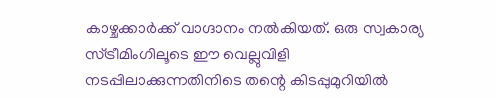കാഴ്ചക്കാർക്ക് വാഗ്ദാനം നല്‍കിയത്. ഒരു സ്വകാര്യ സ്ട്രീമിംഗിലൂടെ ഈ വെല്ലുവിളി നടപ്പിലാക്കുന്നതിനിടെ തന്റെ കിടപ്പുമുറിയിൽ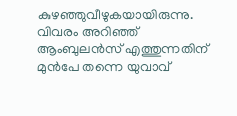കുഴഞ്ഞുവീഴുകയായിരുന്നു. വിവരം അറിഞ്ഞ് ആംബുലൻസ് എത്തുന്നതിന് മുൻപേ തന്നെ യുവാവ്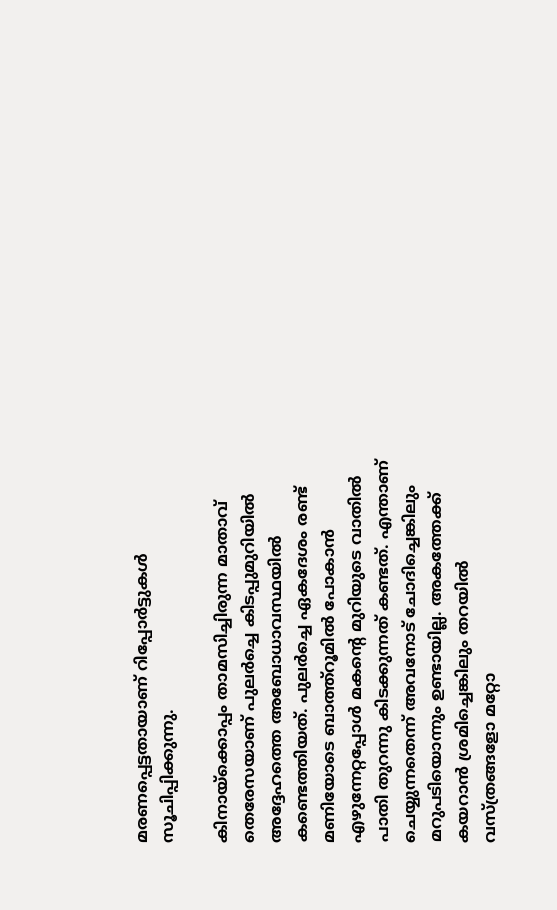മരണപ്പെട്ടതായാണ് റിപ്പോർട്ടുകൾ സൂചിപ്പിക്കുന്നു.

കിനായ്‌ക്കൊപ്പം താമസിച്ചിരുന്ന മാതാവ് തെരേസയാണ് പുലർച്ചെ കിടപ്പുമുറിയിൽ അദ്ദേഹത്തെ അബോധാവസ്ഥയിൽ കണ്ടെത്തിയത്. പുലർച്ചെ ഏകദേശം രണ്ട് മണിയോടെ ബാത്ത്റൂമിൽ പോകാൻ എഴുന്നേറ്റപ്പോൾ മകന്റെ മുറിയുടെ വാതിൽ പാതി തുറന്നു കിടക്കുന്നത് കണ്ടത്. എന്താണ് ചെയ്യുന്നതെന്ന് അവനോട് ചോദിച്ചെങ്കിലും മറുപടിയൊന്നും ഉണ്ടായില്ല. അകത്തേക്ക് കയറാൻ ശ്രമിച്ചെങ്കിലും തറയിൽ വസ്ത്രങ്ങളോ മറ്റോ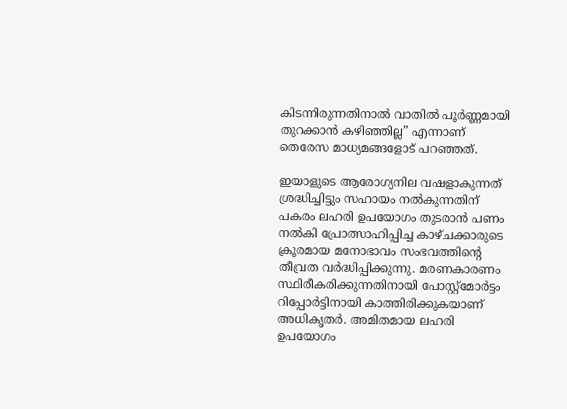കിടന്നിരുന്നതിനാൽ വാതിൽ പൂർണ്ണമായി തുറക്കാൻ കഴിഞ്ഞില്ല” എന്നാണ് തെരേസ മാധ്യമങ്ങളോട് പറഞ്ഞത്.

ഇയാളുടെ ആരോഗ്യനില വഷളാകുന്നത് ശ്രദ്ധിച്ചിട്ടും സഹായം നൽകുന്നതിന് പകരം ലഹരി ഉപയോഗം തുടരാൻ പണം നൽകി പ്രോത്സാഹിപ്പിച്ച കാഴ്ചക്കാരുടെ ക്രൂരമായ മനോഭാവം സംഭവത്തിന്റെ തീവ്രത വർദ്ധിപ്പിക്കുന്നു. മരണകാരണം സ്ഥിരീകരിക്കുന്നതിനായി പോസ്റ്റ്‌മോർട്ടം റിപ്പോർട്ടിനായി കാത്തിരിക്കുകയാണ് അധികൃതർ. അമിതമായ ലഹരി ഉപയോഗം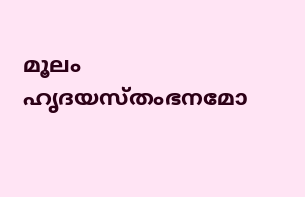മൂലം ഹൃദയസ്തംഭനമോ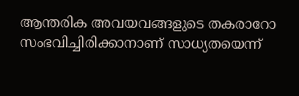ആന്തരിക അവയവങ്ങളുടെ തകരാറോ സംഭവിച്ചിരിക്കാനാണ് സാധ്യതയെന്ന്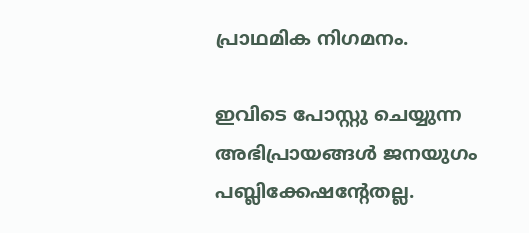പ്രാഥമിക നിഗമനം.

ഇവിടെ പോസ്റ്റു ചെയ്യുന്ന അഭിപ്രായങ്ങള്‍ ജനയുഗം പബ്ലിക്കേഷന്റേതല്ല.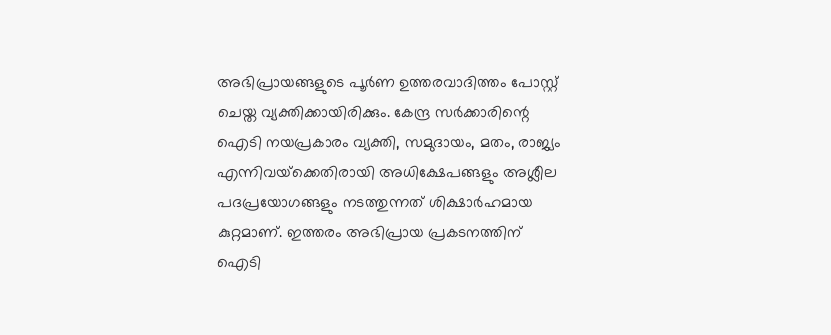അഭിപ്രായങ്ങളുടെ പൂര്‍ണ ഉത്തരവാദിത്തം പോസ്റ്റ് ചെയ്ത വ്യക്തിക്കായിരിക്കും. കേന്ദ്ര സര്‍ക്കാരിന്റെ ഐടി നയപ്രകാരം വ്യക്തി, സമുദായം, മതം, രാജ്യം എന്നിവയ്‌ക്കെതിരായി അധിക്ഷേപങ്ങളും അശ്ലീല പദപ്രയോഗങ്ങളും നടത്തുന്നത് ശിക്ഷാര്‍ഹമായ കുറ്റമാണ്. ഇത്തരം അഭിപ്രായ പ്രകടനത്തിന് ഐടി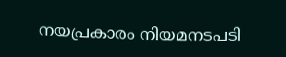നയപ്രകാരം നിയമനടപടി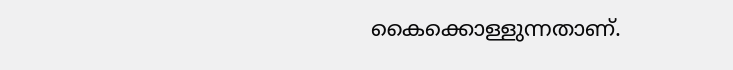കൈക്കൊള്ളുന്നതാണ്.